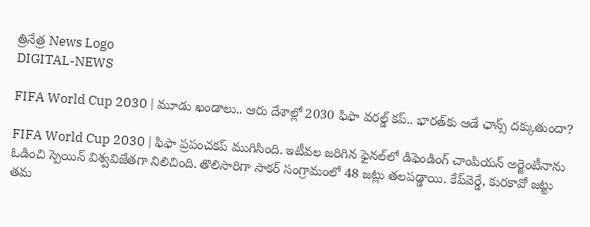త్రినేత్ర News Logo
DIGITAL-NEWS

FIFA World Cup 2030 | మూడు ఖండాలు.. ఆరు దేశాల్లో 2030 ఫిఫా వ‌ర‌ల్డ్ క‌ప్‌.. భార‌త్‌కు ఆడే ఛాన్స్ ద‌క్కుతుందా?

FIFA World Cup 2030 | ఫిఫా ప్ర‌పంచ‌క‌ప్ ముగిసింది. ఇటీవ‌ల జ‌రిగిన ఫైన‌ల్‌లో డిఫెండింగ్ చాంపియ‌న్ అర్జెంటీనాను ఓడించి స్పెయిన్ విశ్వ‌విజేత‌గా నిలిచింది. తొలిసారిగా సాక‌ర్ సంగ్రామంలో 48 జ‌ట్లు త‌ల‌ప‌డ్డాయి. కేప్‌వెర్డే, కుర‌కావో జ‌ట్టు త‌మ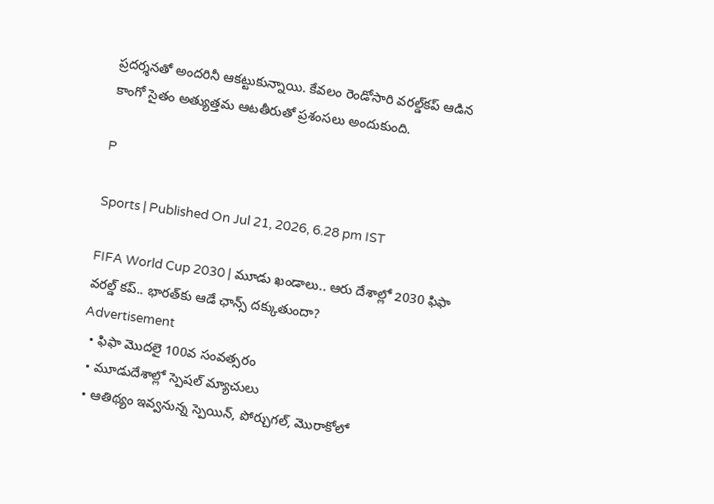ప్ర‌ద‌ర్శ‌న‌తో అంద‌రినీ ఆక‌ట్టుకున్నాయి. కేవ‌లం రెండోసారి వ‌ర‌ల్డ్‌క‌ప్ ఆడిన కాంగో సైతం అత్యుత్త‌మ ఆట‌తీరుతో ప్ర‌శంస‌లు అందుకుంది.

P

Sports | Published On Jul 21, 2026, 6.28 pm IST

FIFA World Cup 2030 | మూడు ఖండాలు.. ఆరు దేశాల్లో 2030 ఫిఫా వ‌ర‌ల్డ్ క‌ప్‌.. భార‌త్‌కు ఆడే ఛాన్స్ ద‌క్కుతుందా?
Advertisement
  • ఫిఫా మొద‌లై 100వ సంవ‌త్స‌రం
  • మూడుదేశాల్లో స్పెష‌ల్ మ్యాచులు
  • ఆతిథ్యం ఇవ్వ‌నున్న స్పెయిన్‌, పోర్చుగ‌ల్‌, మొరాకోలో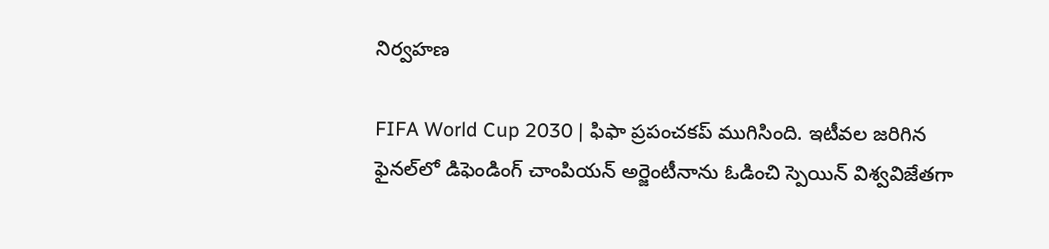నిర్వ‌హ‌ణ‌

FIFA World Cup 2030 | ఫిఫా ప్ర‌పంచ‌క‌ప్ ముగిసింది. ఇటీవ‌ల జ‌రిగిన ఫైన‌ల్‌లో డిఫెండింగ్ చాంపియ‌న్ అర్జెంటీనాను ఓడించి స్పెయిన్ విశ్వ‌విజేత‌గా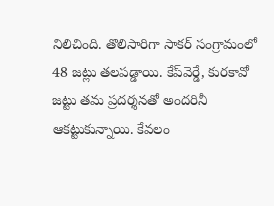నిలిచింది. తొలిసారిగా సాక‌ర్ సంగ్రామంలో 48 జ‌ట్లు త‌ల‌ప‌డ్డాయి. కేప్‌వెర్డే, కుర‌కావో జ‌ట్టు త‌మ ప్ర‌ద‌ర్శ‌న‌తో అంద‌రినీ ఆక‌ట్టుకున్నాయి. కేవ‌లం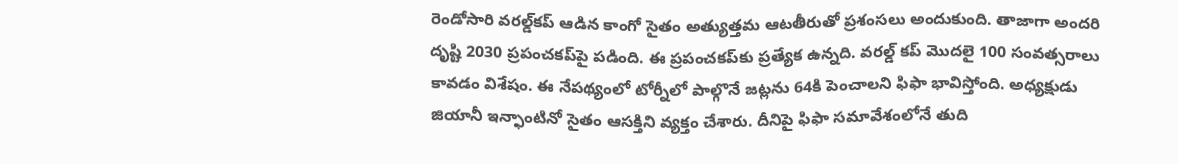రెండోసారి వ‌ర‌ల్డ్‌క‌ప్ ఆడిన కాంగో సైతం అత్యుత్త‌మ ఆట‌తీరుతో ప్ర‌శంస‌లు అందుకుంది. తాజాగా అంద‌రి దృష్టి 2030 ప్ర‌పంచ‌క‌ప్‌పై ప‌డింది. ఈ ప్ర‌పంచ‌క‌ప్‌కు ప్ర‌త్యేక ఉన్న‌ది. వ‌ర‌ల్డ్ క‌ప్ మొద‌లై 100 సంవ‌త్స‌రాలు కావ‌డం విశేషం. ఈ నేపథ్యంలో టోర్నీలో పాల్గొనే జ‌ట్ల‌ను 64కి పెంచాల‌ని ఫిఫా భావిస్తోంది. అధ్య‌క్షుడు జియానీ ఇన్ఫాంటినో సైతం ఆస‌క్తిని వ్య‌క్తం చేశారు. దీనిపై ఫిఫా స‌మావేశంలోనే తుది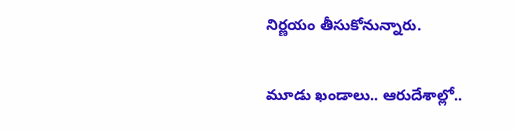నిర్ణ‌యం తీసుకోనున్నారు.

మూడు ఖండాలు.. ఆరుదేశాల్లో..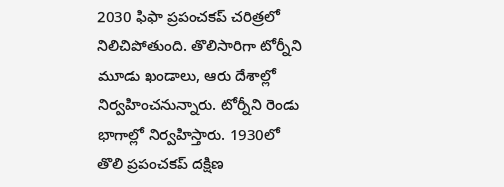2030 ఫిఫా ప్రపంచకప్ చరిత్రలో నిలిచిపోతుంది. తొలిసారిగా టోర్నీని మూడు ఖండాలు, ఆరు దేశాల్లో నిర్వ‌హించ‌నున్నారు. టోర్నీని రెండు భాగాల్లో నిర్వ‌హిస్తారు. 1930లో తొలి ప్రపంచకప్ దక్షిణ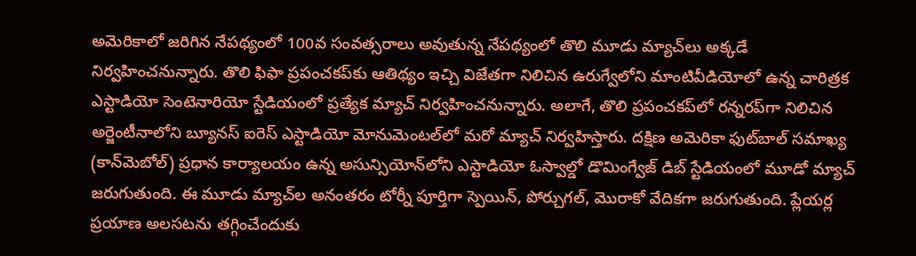అమెరికాలో జరిగిన నేపథ్యంలో 100వ సంవ‌త్స‌రాలు అవుతున్న నేప‌థ్యంలో తొలి మూడు మ్యాచ్‌లు అక్కడే నిర్వహించనున్నారు. తొలి ఫిఫా ప్ర‌పంచ‌క‌ప్‌కు ఆతిథ్యం ఇచ్చి విజేత‌గా నిలిచిన ఉరుగ్వేలోని మాంటివీడియోలో ఉన్న చారిత్రక ఎస్టాడియో సెంటెనారియో స్టేడియంలో ప్రత్యేక మ్యాచ్ నిర్వ‌హించ‌నున్నారు. అలాగే, తొలి ప్రపంచకప్‌లో రన్నరప్‌గా నిలిచిన అర్జెంటీనాలోని బ్యూనస్‌ ఐరెస్ ఎస్టాడియో మోనుమెంటల్‌లో మరో మ్యాచ్ నిర్వహిస్తారు. దక్షిణ అమెరికా ఫుట్‌బాల్ సమాఖ్య (కాన్‌మెబోల్) ప్రధాన కార్యాలయం ఉన్న అసున్సియోన్‌లోని ఎస్టాడియో ఓస్వాల్డో డొమింగ్వేజ్ డిబ్ స్టేడియంలో మూడో మ్యాచ్ జరుగుతుంది. ఈ మూడు మ్యాచ్‌ల అనంతరం టోర్నీ పూర్తిగా స్పెయిన్, పోర్చుగల్, మొరాకో వేదిక‌గా జ‌రుగుతుంది. ప్లేయ‌ర్ల ప్ర‌యాణ అల‌స‌ట‌ను త‌గ్గించేందుకు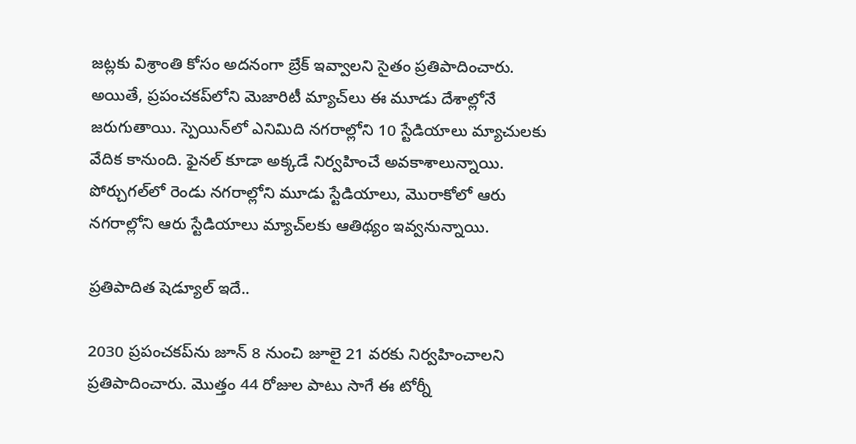జ‌ట్ల‌కు విశ్రాంతి కోసం అద‌నంగా బ్రేక్ ఇవ్వాల‌ని సైతం ప్ర‌తిపాదించారు. అయితే, ప్రపంచకప్‌లోని మెజారిటీ మ్యాచ్‌లు ఈ మూడు దేశాల్లోనే జరుగుతాయి. స్పెయిన్‌లో ఎనిమిది నగరాల్లోని 10 స్టేడియాలు మ్యాచుల‌కు వేదిక కానుంది. ఫైనల్ కూడా అక్కడే నిర్వహించే అవకాశాలున్నాయి. పోర్చుగల్‌లో రెండు నగరాల్లోని మూడు స్టేడియాలు, మొరాకోలో ఆరు నగరాల్లోని ఆరు స్టేడియాలు మ్యాచ్‌లకు ఆతిథ్యం ఇవ్వనున్నాయి.

ప్రతిపాదిత షెడ్యూల్ ఇదే..

2030 ప్రపంచకప్‌ను జూన్ 8 నుంచి జూలై 21 వరకు నిర్వహించాలని ప్రతిపాదించారు. మొత్తం 44 రోజుల పాటు సాగే ఈ టోర్నీ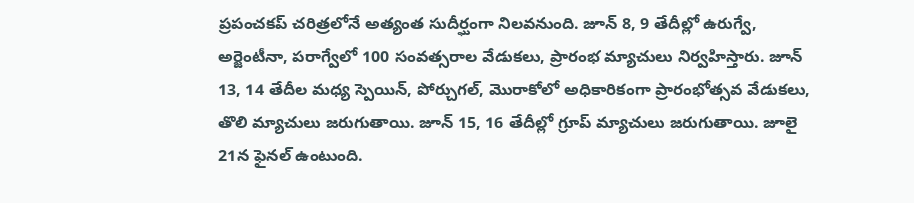ప్రపంచకప్ చరిత్రలోనే అత్యంత సుదీర్ఘంగా నిలవనుంది. జూన్ 8, 9 తేదీల్లో ఉరుగ్వే, అర్జెంటీనా, పరాగ్వేలో 100 సంవ‌త్స‌రాల వేడుక‌లు, ప్రారంభ మ్యాచులు నిర్వ‌హిస్తారు. జూన్ 13, 14 తేదీల మ‌ధ్య స్పెయిన్, పోర్చుగల్, మొరాకోలో అధికారికంగా ప్రారంభోత్స‌వ వేడుక‌లు, తొలి మ్యాచులు జ‌రుగుతాయి. జూన్ 15, 16 తేదీల్లో గ్రూప్ మ్యాచులు జ‌రుగుతాయి. జూలై 21న ఫైన‌ల్ ఉంటుంది.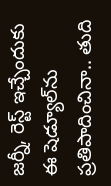జ‌ర్నీ, రెస్ట్ ఇచ్చేందుకు ఈ షెడ్యూల్‌ను ప్ర‌తిపాదించినా.. తుది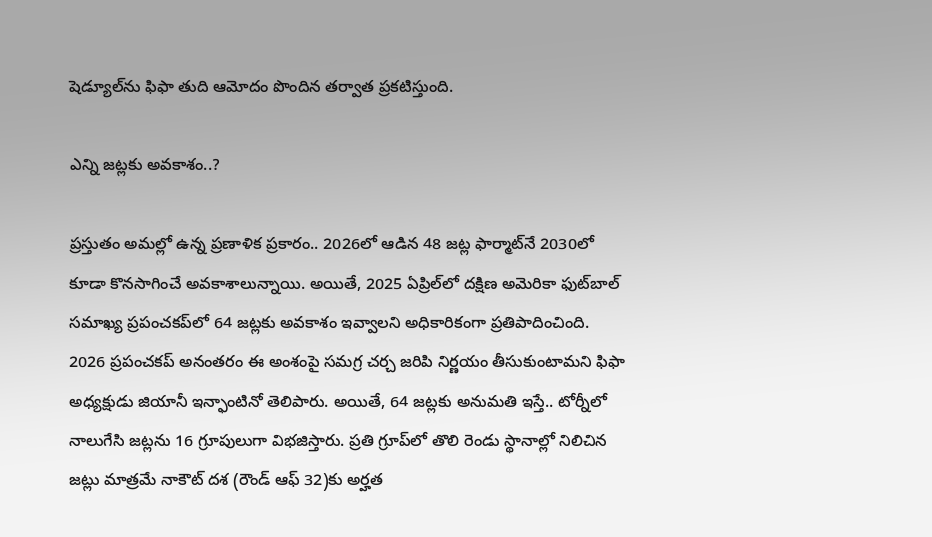షెడ్యూల్‌ను ఫిఫా తుది ఆమోదం పొందిన త‌ర్వాత ప్ర‌క‌టిస్తుంది.

ఎన్ని జ‌ట్ల‌కు అవ‌కాశం..?

ప్రస్తుతం అమల్లో ఉన్న ప్రణాళిక ప్రకారం.. 2026లో ఆడిన 48 జట్ల ఫార్మాట్‌నే 2030లో కూడా కొనసాగించే అవకాశాలున్నాయి. అయితే, 2025 ఏప్రిల్‌లో దక్షిణ అమెరికా ఫుట్‌బాల్ సమాఖ్య ప్రపంచకప్‌లో 64 జట్ల‌కు అవ‌కాశం ఇవ్వాల‌ని అధికారికంగా ప్ర‌తిపాదించింది. 2026 ప్రపంచకప్ అనంతరం ఈ అంశంపై సమగ్ర చర్చ జరిపి నిర్ణయం తీసుకుంటామని ఫిఫా అధ్యక్షుడు జియానీ ఇన్ఫాంటినో తెలిపారు. అయితే, 64 జ‌ట్ల‌కు అనుమ‌తి ఇస్తే.. టోర్నీలో నాలుగేసి జ‌ట్ల‌ను 16 గ్రూపులుగా విభ‌జిస్తారు. ప్రతి గ్రూప్‌లో తొలి రెండు స్థానాల్లో నిలిచిన జట్లు మాత్రమే నాకౌట్ దశ (రౌండ్ ఆఫ్ 32)కు అర్హత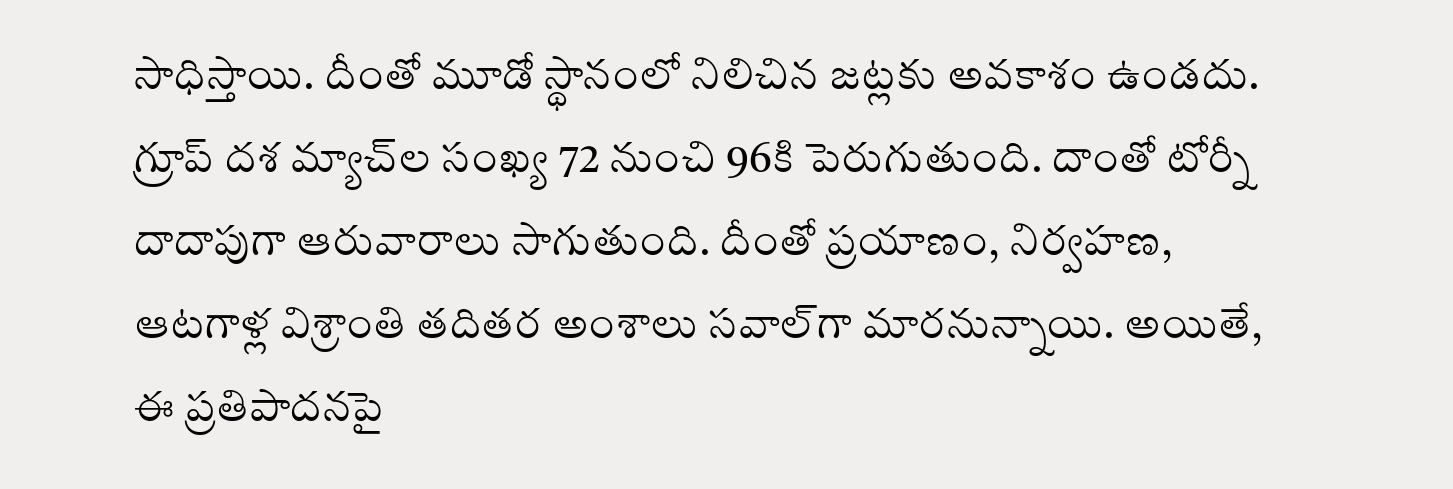సాధిస్తాయి. దీంతో మూడో స్థానంలో నిలిచిన జట్లకు అవకాశం ఉండదు. గ్రూప్ దశ మ్యాచ్‌ల సంఖ్య 72 నుంచి 96కి పెరుగుతుంది. దాంతో టోర్నీ దాదాపుగా ఆరువారాలు సాగుతుంది. దీంతో ప్రయాణం, నిర్వహణ, ఆటగాళ్ల విశ్రాంతి త‌దిత‌ర అంశాలు స‌వాల్‌గా మార‌నున్నాయి. అయితే, ఈ ప్ర‌తిపాద‌న‌పై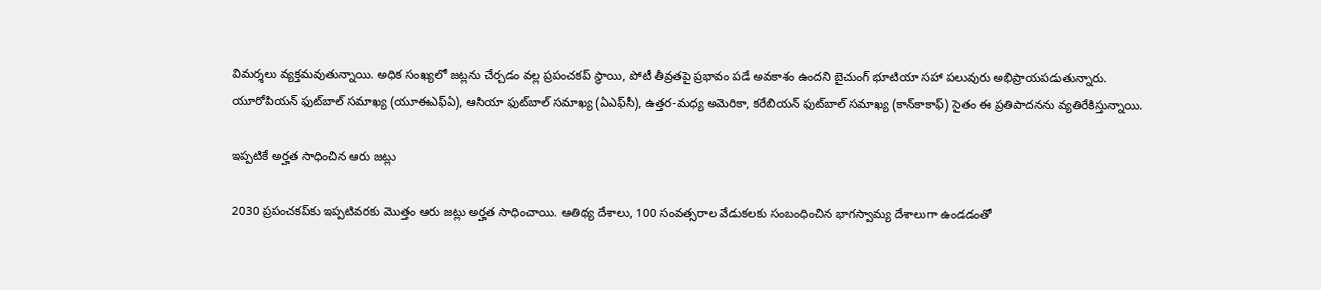విమ‌ర్శ‌లు వ్య‌క్త‌మ‌వుతున్నాయి. అధిక సంఖ్యలో జట్లను చేర్చడం వల్ల ప్రపంచకప్ స్థాయి, పోటీ తీవ్రతపై ప్రభావం పడే అవకాశం ఉందని బైచుంగ్ భూటియా సహా పలువురు అభిప్రాయపడుతున్నారు. యూరోపియన్ ఫుట్‌బాల్ సమాఖ్య (యూఈఎఫ్‌ఏ), ఆసియా ఫుట్‌బాల్ సమాఖ్య (ఏఎఫ్‌సీ), ఉత్తర-మధ్య అమెరికా, కరేబియన్ ఫుట్‌బాల్ సమాఖ్య (కాన్‌కాకాఫ్) సైతం ఈ ప్ర‌తిపాద‌న‌ను వ్య‌తిరేకిస్తున్నాయి.

ఇప్పటికే అర్హత సాధించిన ఆరు జట్లు

2030 ప్రపంచకప్‌కు ఇప్పటివరకు మొత్తం ఆరు జట్లు అర్హత సాధించాయి. ఆతిథ్య దేశాలు, 100 సంవ‌త్స‌రాల వేడుక‌లకు సంబంధించిన భాగస్వామ్య దేశాలుగా ఉండడంతో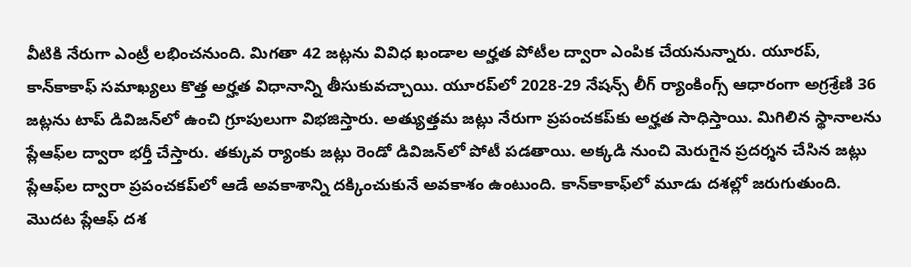వీటికి నేరుగా ఎంట్రీ ల‌భించ‌నుంది. మిగ‌తా 42 జట్లను వివిధ ఖండాల అర్హత పోటీల ద్వారా ఎంపిక చేయ‌నున్నారు. యూరప్, కాన్‌కాకాఫ్ సమాఖ్యలు కొత్త అర్హ‌త విధానాన్ని తీసుకువ‌చ్చాయి. యూర‌ప్‌లో 2028-29 నేషన్స్ లీగ్ ర్యాంకింగ్స్ ఆధారంగా అగ్రశ్రేణి 36 జట్లను టాప్ డివిజన్‌లో ఉంచి గ్రూపులుగా విభజిస్తారు. అత్యుత్తమ జట్లు నేరుగా ప్రపంచకప్‌కు అర్హత సాధిస్తాయి. మిగిలిన స్థానాలను ప్లేఆఫ్‌ల ద్వారా భర్తీ చేస్తారు. తక్కువ ర్యాంకు జట్లు రెండో డివిజన్‌లో పోటీ పడతాయి. అక్కడి నుంచి మెరుగైన ప్రదర్శన చేసిన జట్లు ప్లేఆఫ్‌ల ద్వారా ప్రపంచకప్‌లో ఆడే అవ‌కాశాన్ని ద‌క్కించుకునే అవ‌కాశం ఉంటుంది. కాన్‌కాకాఫ్‌లో మూడు దశల్లో జ‌రుగుతుంది. మొదట ప్లేఆఫ్ దశ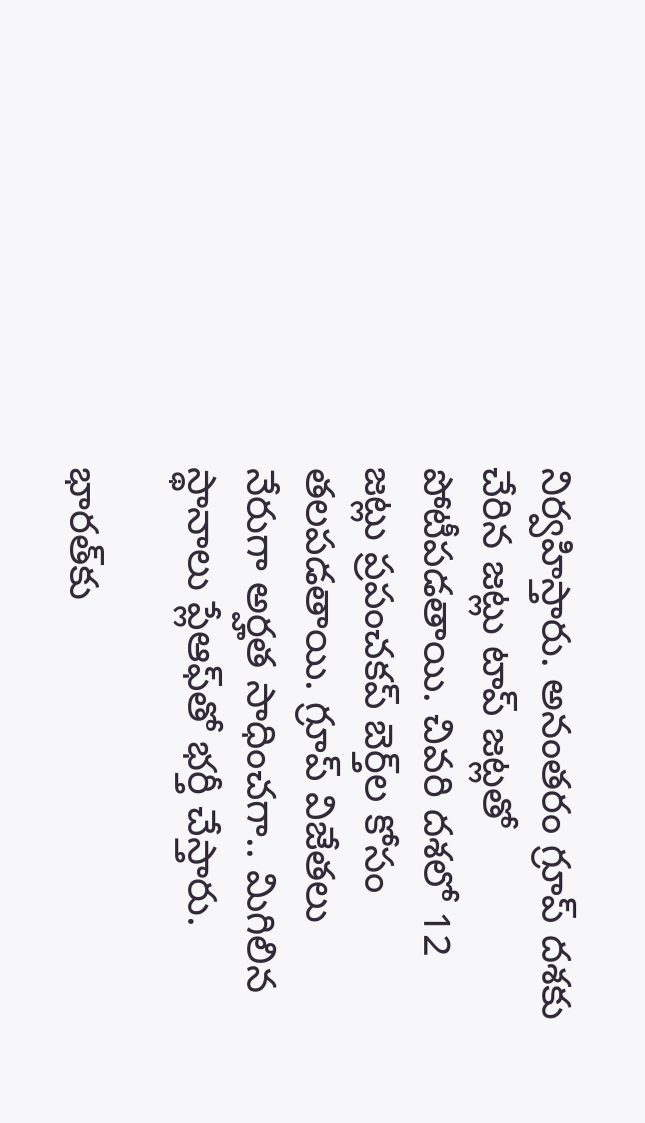నిర్వహిస్తారు. అనంతరం గ్రూప్ దశకు చేరిన జట్లు టాప్ జట్లతో పోటీపడతాయి. చివరి దశలో 12 జట్లు ప్రపంచకప్ బెర్త్‌ల కోసం తలపడతాయి. గ్రూప్ విజేతలు నేరుగా అర్హత సాధించగా.. మిగిలిన స్థానాలు ప్లేఆఫ్‌తో భ‌ర్తీ చేస్తారు.

భారత్‌కు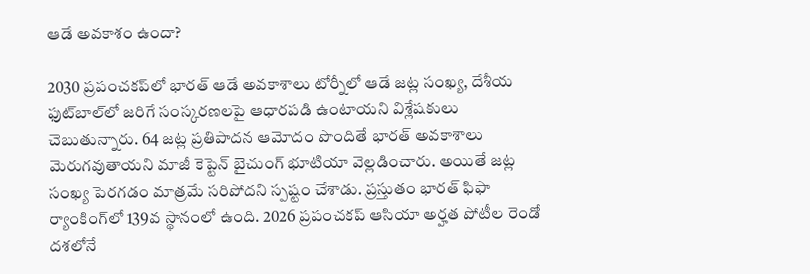ఆడే అవ‌కాశం ఉందా?

2030 ప్రపంచకప్‌లో భారత్ ఆడే అవకాశాలు టోర్నీలో ఆడే జ‌ట్ల సంఖ్య‌, దేశీయ ఫుట్‌బాల్‌లో జరిగే సంస్కరణలపై ఆధారపడి ఉంటాయని విశ్లేషకులు చెబుతున్నారు. 64 జట్ల ప్రతిపాదన ఆమోదం పొందితే భారత్ అవకాశాలు మెరుగవుతాయని మాజీ కెప్టెన్ బైచుంగ్ భూటియా వెల్ల‌డించారు. అయితే జట్ల సంఖ్య పెరగడం మాత్రమే సరిపోదని స్పష్టం చేశాడు. ప్రస్తుతం భారత్ ఫిఫా ర్యాంకింగ్‌లో 139వ స్థానంలో ఉంది. 2026 ప్రపంచకప్ ఆసియా అర్హత పోటీల రెండో దశలోనే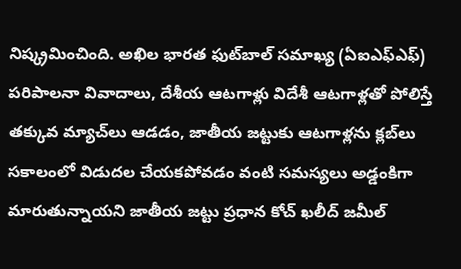నిష్క్రమించింది. అఖిల భారత ఫుట్‌బాల్ సమాఖ్య (ఏఐఎఫ్‌ఎఫ్) పరిపాలనా వివాదాలు, దేశీయ ఆటగాళ్లు విదేశీ ఆటగాళ్లతో పోలిస్తే తక్కువ మ్యాచ్‌లు ఆడడం, జాతీయ జట్టుకు ఆటగాళ్లను క్లబ్‌లు సకాలంలో విడుదల చేయకపోవడం వంటి సమస్యలు అడ్డంకిగా మారుతున్నాయని జాతీయ జట్టు ప్రధాన కోచ్ ఖలీద్ జమీల్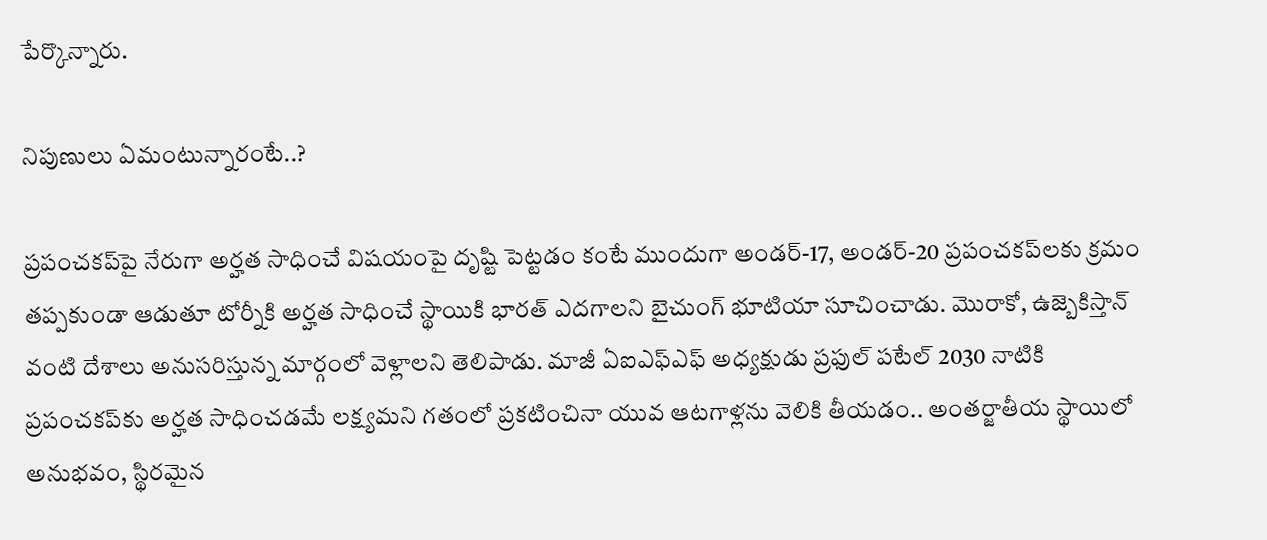పేర్కొన్నారు.

నిపుణులు ఏమంటున్నారంటే..?

ప్రపంచకప్‌పై నేరుగా అర్హ‌త సాధించే విష‌యంపై దృష్టి పెట్టడం కంటే ముందుగా అండర్-17, అండర్-20 ప్రపంచకప్‌లకు క్రమం తప్పకుండా ఆడుతూ టోర్నీకి అర్హత సాధించే స్థాయికి భారత్ ఎదగాలని బైచుంగ్ భూటియా సూచించాడు. మొరాకో, ఉజ్బెకిస్తాన్ వంటి దేశాలు అనుసరిస్తున్న మార్గంలో వెళ్లాల‌ని తెలిపాడు. మాజీ ఏఐఎఫ్‌ఎఫ్ అధ్యక్షుడు ప్రఫుల్ పటేల్ 2030 నాటికి ప్రపంచకప్‌కు అర్హత సాధించడమే లక్ష్యమని గతంలో ప్ర‌క‌టించినా యువ ఆట‌గాళ్ల‌ను వెలికి తీయ‌డం.. అంతర్జాతీయ స్థాయిలో అనుభ‌వం, స్థిరమైన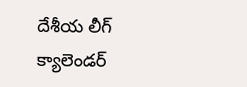దేశీయ లీగ్ క్యాలెండర్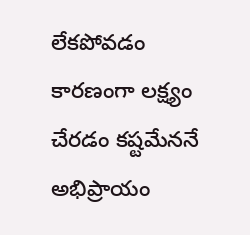లేక‌పోవ‌డం కార‌ణంగా ల‌క్ష్యం చేర‌డం క‌ష్ట‌మేన‌నే అభిప్రాయం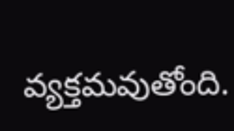వ్య‌క్త‌మ‌వుతోంది.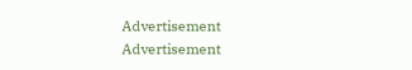Advertisement
Advertisement